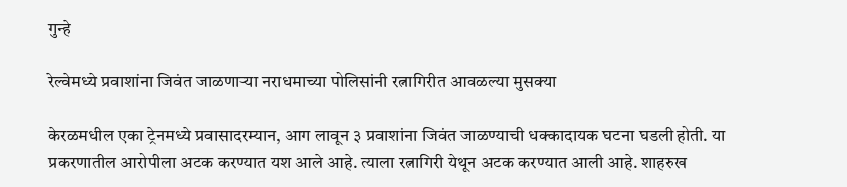गुन्हे

रेल्वेमध्ये प्रवाशांना जिवंत जाळणाऱ्या नराधमाच्या पोलिसांनी रत्नागिरीत आवळल्या मुसक्या

केरळमधील एका ट्रेनमध्ये प्रवासादरम्यान, आग लावून ३ प्रवाशांना जिवंत जाळण्याची धक्कादायक घटना घडली होती. या प्रकरणातील आरोपीला अटक करण्यात यश आले आहे. त्याला रत्नागिरी येथून अटक करण्यात आली आहे. शाहरुख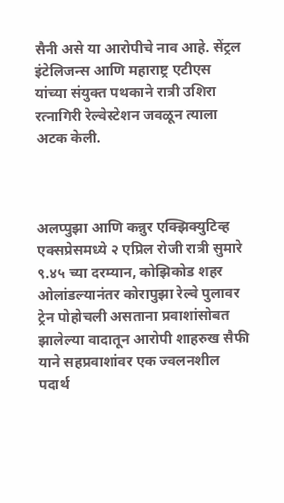सैनी असे या आरोपीचे नाव आहे. सेंट्रल इंटेलिजन्स आणि महाराष्ट्र एटीएस यांच्या संयुक्त पथकाने रात्री उशिरा रत्नागिरी रेल्वेस्टेशन जवळून त्याला अटक केली.



अलप्पुझा आणि कन्नुर एक्झिक्युटिव्ह एक्सप्रेसमध्ये २ एप्रिल रोजी रात्री सुमारे ९.४५ च्या दरम्यान, कोझिकोड शहर ओलांडल्यानंतर कोरापुझा रेल्वे पुलावर ट्रेन पोहोचली असताना प्रवाशांसोबत झालेल्या वादातून आरोपी शाहरुख सैफी याने सहप्रवाशांवर एक ज्वलनशील पदार्थ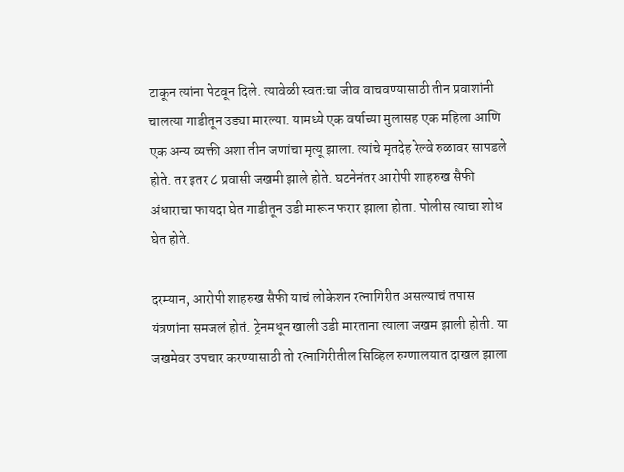टाकून त्यांना पेटवून दिले. त्यावेळी स्वतःचा जीव वाचवण्यासाठी तीन प्रवाशांनी चालत्या गाडीतून उड्या मारल्या. यामध्ये एक वर्षाच्या मुलासह एक महिला आणि एक अन्य व्यक्ती अशा तीन जणांचा मृत्यू झाला. त्यांचे मृतदेह रेल्वे रुळावर सापडले होते. तर इतर ८ प्रवासी जखमी झाले होते. घटनेनंतर आरोपी शाहरुख सैफी अंधाराचा फायदा घेत गाडीतून उडी मारून फरार झाला होता. पोलीस त्याचा शोध घेत होते.

दरम्यान, आरोपी शाहरुख सैफी याचं लोकेशन रत्नागिरीत असल्याचं तपास यंत्रणांना समजलं होतं. ट्रेनमधून खाली उडी मारताना त्याला जखम झाली होती. या जखमेवर उपचार करण्यासाठी तो रत्नागिरीतील सिव्हिल रुग्णालयात दाखल झाला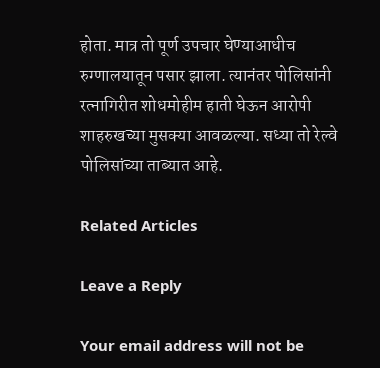होता. मात्र तो पूर्ण उपचार घेण्याआधीच रुग्णालयातून पसार झाला. त्यानंतर पोलिसांनी रत्नागिरीत शोधमोहीम हाती घेऊन आरोपी शाहरुखच्या मुसक्या आवळल्या. सध्या तो रेल्वे पोलिसांच्या ताब्यात आहे.

Related Articles

Leave a Reply

Your email address will not be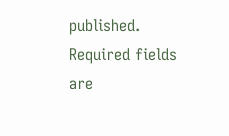published. Required fields are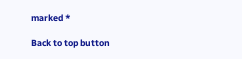marked *

Back to top button